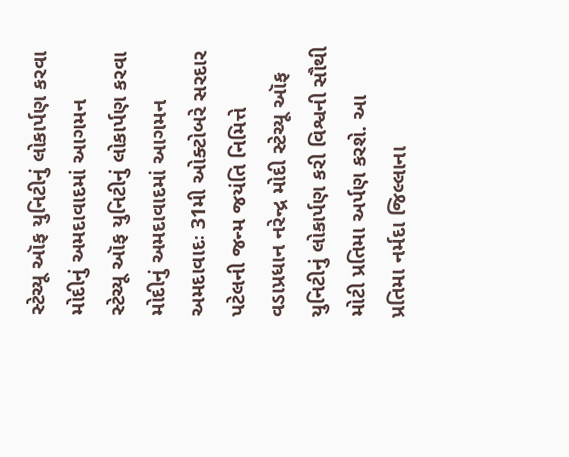સ્ટેચ્યૂ ઑફ યુનિટીનું લોકાર્પણ કરવા મોદીનું અમદાવાદમાં આગમન
સ્ટેચ્યૂ ઑફ યુનિટીનું લોકાર્પણ કરવા મોદીનું અમદાવાદમાં આગમન
અમદાવાદઃ 31મી ઓક્ટોબરે સરદાર પટેલની જન્મ જયંતિ નિમિત્તે વડાપ્રધાન નરેન્દ્ર મોદી સ્ટેચ્યૂ ઑફ યુનિટીનું લોકાર્પણ કરી વિશ્વની સૌથી મોટી પ્રતિમા અર્પણ કરશે. આ પ્રતિમા નર્મદા જિલ્લાના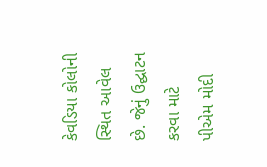કેવડિયા કોલોની સ્થિત આવેલ છે. જેનું ઉદ્ઘાટન કરવા માટે પીએમ મોદી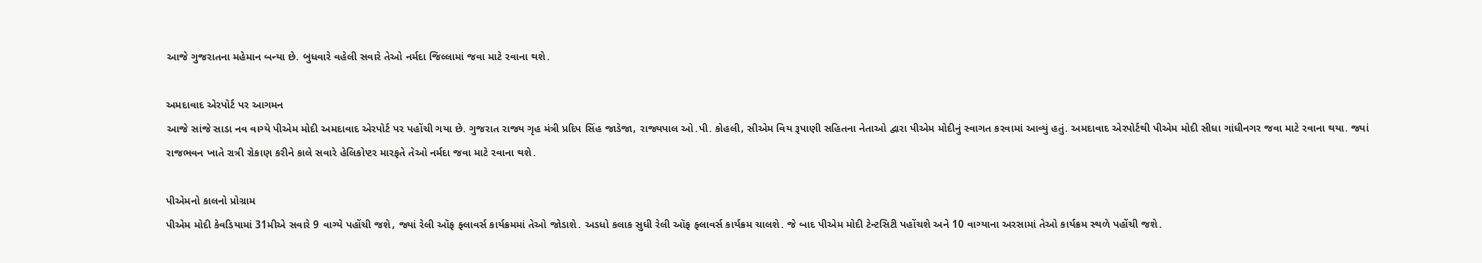આજે ગુજરાતના મહેમાન બન્યા છે. બુધવારે વહેલી સવારે તેઓ નર્મદા જિલ્લામાં જવા માટે રવાના થશે.

અમદાવાદ એરપોર્ટ પર આગમન
આજે સાંજે સાડા નવ વાગ્યે પીએમ મોદી અમદાવાદ એરપોર્ટ પર પહોંચી ગયા છે. ગુજરાત રાજ્ય ગૃહ મંત્રી પ્રદિપ સિંહ જાડેજા, રાજ્યપાલ ઓ.પી. કોહલી, સીએમ વિય રૂપાણી સહિતના નેતાઓ દ્વારા પીએમ મોદીનું સ્વાગત કરવામાં આવ્યું હતું. અમદાવાદ એરપોર્ટથી પીએમ મોદી સીધા ગાંધીનગર જવા માટે રવાના થયા. જ્યાં રાજભવન ખાતે રાત્રી રોકાણ કરીને કાલે સવારે હેલિકોપ્ટર મારફતે તેઓ નર્મદા જવા માટે રવાના થશે.

પીએમનો કાલનો પ્રોગ્રામ
પીએમ મોદી કેવડિયામાં 31મીએ સવારે 9 વાગ્યે પહોંચી જશે, જ્યાં રેલી ઑફ ફ્લાવર્સ કાર્યક્રમમાં તેઓ જોડાશે. અડધો કલાક સુધી રેલી ઑફ ફ્લાવર્સ કાર્યક્રમ ચાલશે. જે બાદ પીએમ મોદી ટેન્ટસિટી પહોંચશે અને 10 વાગ્યાના અરસામાં તેઓ કાર્યક્રમ સ્થળે પહોંચી જશે.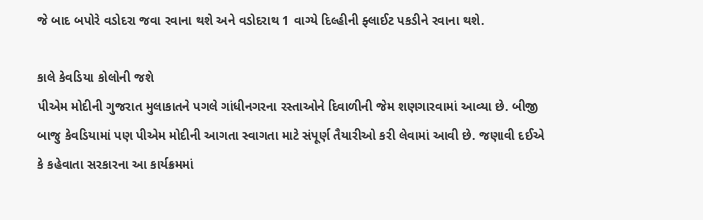જે બાદ બપોરે વડોદરા જવા રવાના થશે અને વડોદરાથ 1 વાગ્યે દિલ્હીની ફ્લાઈટ પકડીને રવાના થશે.

કાલે કેવડિયા કોલોની જશે
પીએમ મોદીની ગુજરાત મુલાકાતને પગલે ગાંધીનગરના રસ્તાઓને દિવાળીની જેમ શણગારવામાં આવ્યા છે. બીજી બાજુ કેવડિયામાં પણ પીએમ મોદીની આગતા સ્વાગતા માટે સંપૂર્ણ તૈયારીઓ કરી લેવામાં આવી છે. જણાવી દઈએ કે કહેવાતા સરકારના આ કાર્યક્રમમાં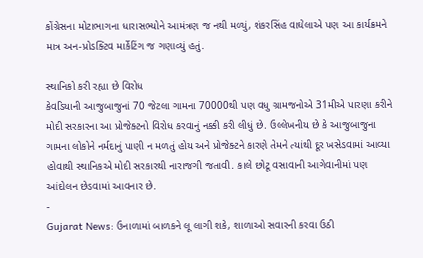કોંગ્રેસના મોટાભાગના ધારાસભ્યોને આમંત્રણ જ નથી મળ્યું, શંકરસિંહ વાઘેલાએ પણ આ કાર્યક્રમને માત્ર અન-પ્રોડક્ટિવ માર્કેટિંગ જ ગણાવ્યું હતું.

સ્થાનિકો કરી રહ્યા છે વિરોધ
કેવડિયાની આજુબાજુનાં 70 જેટલા ગામના 70000થી પણ વધુ ગ્રામજનોએ 31મીએ પારણા કરીને મોદી સરકારના આ પ્રોજેક્ટનો વિરોધ કરવાનું નક્કી કરી લીધું છે. ઉલ્લેખનીય છે કે આજુબાજુના ગામના લોકોને નર્મદાનું પાણી ન મળતું હોય અને પ્રોજેક્ટને કારણે તેમને ત્યાંથી દૂર ખસેડવામાં આવ્યા હોવાથી સ્થાનિકએ મોદી સરકારથી નારાજગી જતાવી. કાલે છોટૂ વસાવાની આગેવાનીમાં પણ આંદોલન છેડવામાં આવનાર છે.
-
Gujarat News: ઉનાળામાં બાળકને લૂ લાગી શકે, શાળાઓ સવારની કરવા ઉઠી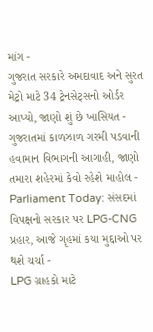માંગ -
ગુજરાત સરકારે અમદાવાદ અને સુરત મેટ્રો માટે 34 ટ્રેનસેટ્સનો ઓર્ડર આપ્યો, જાણો શું છે ખાસિયત -
ગુજરાતમાં કાળઝાળ ગરમી પડવાની હવામાન વિભાગની આગાહી, જાણો તમારા શહેરમાં કેવો રહેશે માહોલ -
Parliament Today: સંસદમાં વિપક્ષનો સરકાર પર LPG-CNG પ્રહાર, આજે ગૃહમાં કયા મુદ્દાઓ પર થશે ચર્ચા -
LPG ગ્રાહકો માટે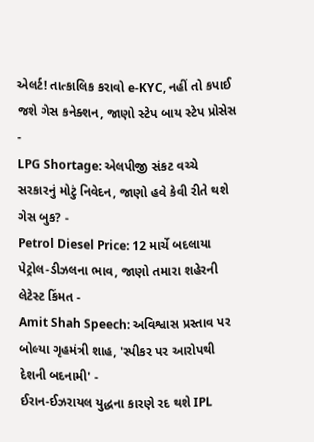એલર્ટ! તાત્કાલિક કરાવો e-KYC, નહીં તો કપાઈ જશે ગેસ કનેક્શન, જાણો સ્ટેપ બાય સ્ટેપ પ્રોસેસ -
LPG Shortage: એલપીજી સંકટ વચ્ચે સરકારનું મોટું નિવેદન, જાણો હવે કેવી રીતે થશે ગેસ બુક? -
Petrol Diesel Price: 12 માર્ચે બદલાયા પેટ્રોલ-ડીઝલના ભાવ, જાણો તમારા શહેરની લેટેસ્ટ કિંમત -
Amit Shah Speech: અવિશ્વાસ પ્રસ્તાવ પર બોલ્યા ગૃહમંત્રી શાહ, 'સ્પીકર પર આરોપથી દેશની બદનામી' -
ઈરાન-ઈઝરાયલ યુદ્ધના કારણે રદ થશે IPL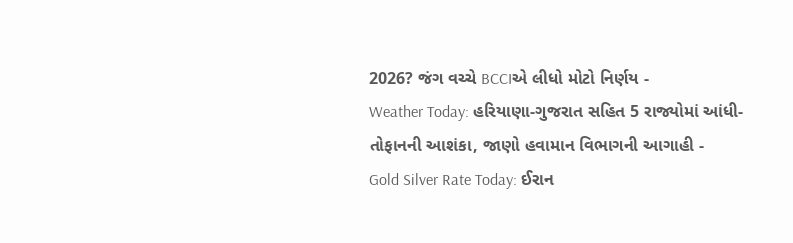2026? જંગ વચ્ચે BCCIએ લીધો મોટો નિર્ણય -
Weather Today: હરિયાણા-ગુજરાત સહિત 5 રાજ્યોમાં આંધી-તોફાનની આશંકા, જાણો હવામાન વિભાગની આગાહી -
Gold Silver Rate Today: ઈરાન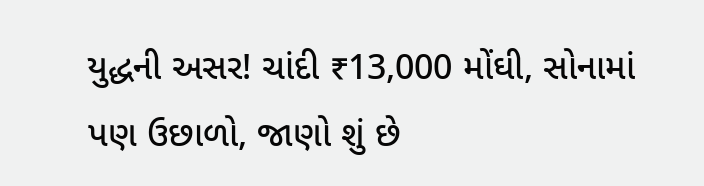યુદ્ધની અસર! ચાંદી ₹13,000 મોંઘી, સોનામાં પણ ઉછાળો, જાણો શું છે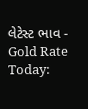લેટેસ્ટ ભાવ -
Gold Rate Today: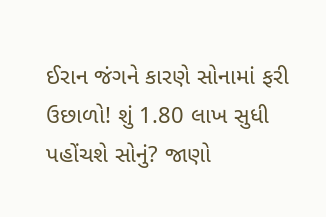ઈરાન જંગને કારણે સોનામાં ફરી ઉછાળો! શું 1.80 લાખ સુધી પહોંચશે સોનું? જાણો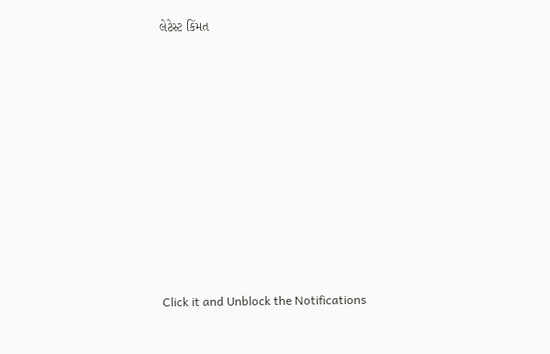લેટેસ્ટ કિંમત












Click it and Unblock the Notifications